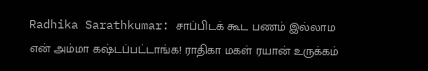Radhika Sarathkumar: சாப்பிடக் கூட பணம் இல்லாம என் அம்மா கஷ்டப்பட்டாங்க! ராதிகா மகள் ரயான் உருக்கம்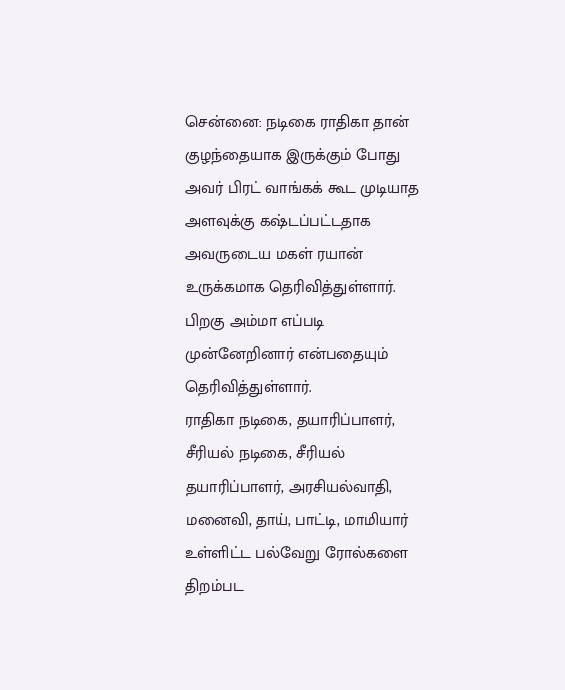சென்னை: நடிகை ராதிகா தான் குழந்தையாக இருக்கும் போது அவர் பிரட் வாங்கக் கூட முடியாத அளவுக்கு கஷ்டப்பட்டதாக அவருடைய மகள் ரயான் உருக்கமாக தெரிவித்துள்ளார். பிறகு அம்மா எப்படி முன்னேறினார் என்பதையும் தெரிவித்துள்ளார்.
ராதிகா நடிகை, தயாரிப்பாளர், சீரியல் நடிகை, சீரியல் தயாரிப்பாளர், அரசியல்வாதி, மனைவி, தாய், பாட்டி, மாமியார் உள்ளிட்ட பல்வேறு ரோல்களை திறம்பட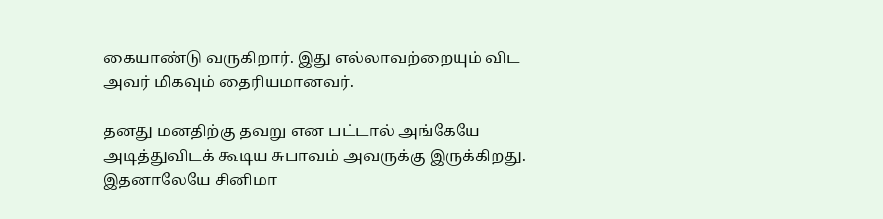கையாண்டு வருகிறார். இது எல்லாவற்றையும் விட அவர் மிகவும் தைரியமானவர்.

தனது மனதிற்கு தவறு என பட்டால் அங்கேயே அடித்துவிடக் கூடிய சுபாவம் அவருக்கு இருக்கிறது. இதனாலேயே சினிமா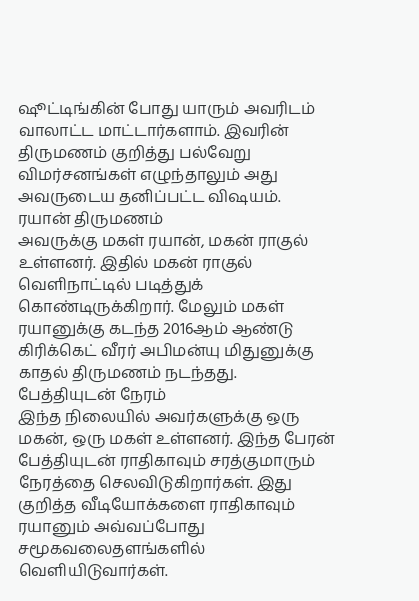ஷூட்டிங்கின் போது யாரும் அவரிடம் வாலாட்ட மாட்டார்களாம். இவரின் திருமணம் குறித்து பல்வேறு விமர்சனங்கள் எழுந்தாலும் அது அவருடைய தனிப்பட்ட விஷயம்.
ரயான் திருமணம்
அவருக்கு மகள் ரயான், மகன் ராகுல் உள்ளனர். இதில் மகன் ராகுல் வெளிநாட்டில் படித்துக் கொண்டிருக்கிறார். மேலும் மகள் ரயானுக்கு கடந்த 2016ஆம் ஆண்டு கிரிக்கெட் வீரர் அபிமன்யு மிதுனுக்கு காதல் திருமணம் நடந்தது.
பேத்தியுடன் நேரம்
இந்த நிலையில் அவர்களுக்கு ஒரு மகன், ஒரு மகள் உள்ளனர். இந்த பேரன் பேத்தியுடன் ராதிகாவும் சரத்குமாரும் நேரத்தை செலவிடுகிறார்கள். இது குறித்த வீடியோக்களை ராதிகாவும் ரயானும் அவ்வப்போது சமூகவலைதளங்களில் வெளியிடுவார்கள்.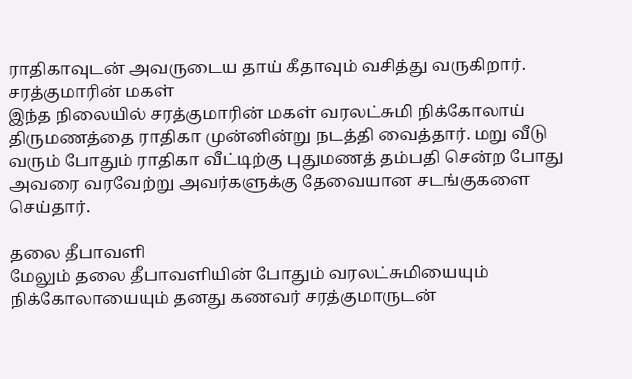ராதிகாவுடன் அவருடைய தாய் கீதாவும் வசித்து வருகிறார்.
சரத்குமாரின் மகள்
இந்த நிலையில் சரத்குமாரின் மகள் வரலட்சுமி நிக்கோலாய் திருமணத்தை ராதிகா முன்னின்று நடத்தி வைத்தார். மறு வீடு வரும் போதும் ராதிகா வீட்டிற்கு புதுமணத் தம்பதி சென்ற போது அவரை வரவேற்று அவர்களுக்கு தேவையான சடங்குகளை செய்தார்.

தலை தீபாவளி
மேலும் தலை தீபாவளியின் போதும் வரலட்சுமியையும் நிக்கோலாயையும் தனது கணவர் சரத்குமாருடன்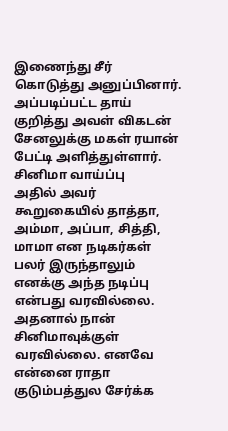இணைந்து சீர் கொடுத்து அனுப்பினார். அப்படிப்பட்ட தாய் குறித்து அவள் விகடன் சேனலுக்கு மகள் ரயான் பேட்டி அளித்துள்ளார்.
சினிமா வாய்ப்பு
அதில் அவர் கூறுகையில் தாத்தா, அம்மா, அப்பா, சித்தி, மாமா என நடிகர்கள் பலர் இருந்தாலும் எனக்கு அந்த நடிப்பு என்பது வரவில்லை. அதனால் நான் சினிமாவுக்குள் வரவில்லை. எனவே என்னை ராதா குடும்பத்துல சேர்க்க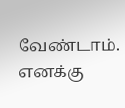வேண்டாம். எனக்கு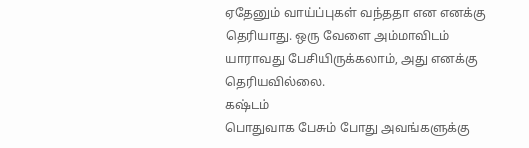ஏதேனும் வாய்ப்புகள் வந்ததா என எனக்கு தெரியாது. ஒரு வேளை அம்மாவிடம் யாராவது பேசியிருக்கலாம், அது எனக்கு தெரியவில்லை.
கஷ்டம்
பொதுவாக பேசும் போது அவங்களுக்கு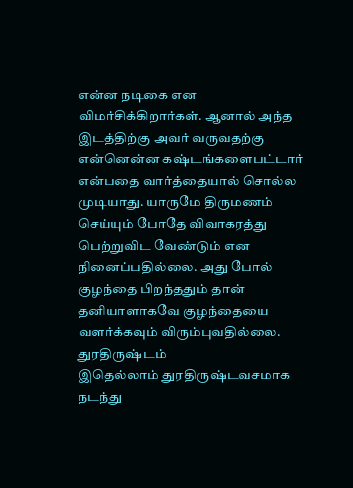என்ன நடிகை என விமர்சிக்கிறார்கள். ஆனால் அந்த இடத்திற்கு அவர் வருவதற்கு என்னென்ன கஷ்டங்களைபட்டார் என்பதை வார்த்தையால் சொல்ல முடியாது. யாருமே திருமணம் செய்யும் போதே விவாகரத்து பெற்றுவிட வேண்டும் என நினைப்பதில்லை. அது போல் குழந்தை பிறந்ததும் தான் தனியாளாகவே குழந்தையை வளர்க்கவும் விரும்புவதில்லை.
துரதிருஷ்டம்
இதெல்லாம் துரதிருஷ்டவசமாக நடந்து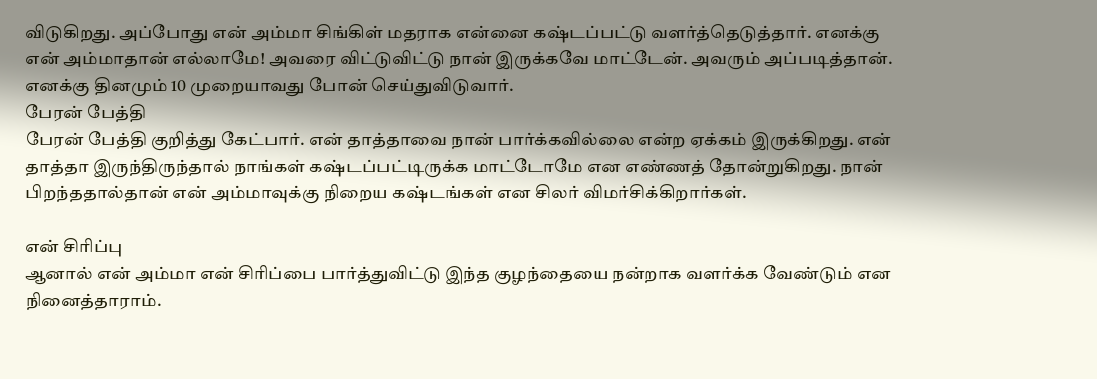விடுகிறது. அப்போது என் அம்மா சிங்கிள் மதராக என்னை கஷ்டப்பட்டு வளர்த்தெடுத்தார். எனக்கு என் அம்மாதான் எல்லாமே! அவரை விட்டுவிட்டு நான் இருக்கவே மாட்டேன். அவரும் அப்படித்தான். எனக்கு தினமும் 10 முறையாவது போன் செய்துவிடுவார்.
பேரன் பேத்தி
பேரன் பேத்தி குறித்து கேட்பார். என் தாத்தாவை நான் பார்க்கவில்லை என்ற ஏக்கம் இருக்கிறது. என் தாத்தா இருந்திருந்தால் நாங்கள் கஷ்டப்பட்டிருக்க மாட்டோமே என எண்ணத் தோன்றுகிறது. நான் பிறந்ததால்தான் என் அம்மாவுக்கு நிறைய கஷ்டங்கள் என சிலர் விமர்சிக்கிறார்கள்.

என் சிரிப்பு
ஆனால் என் அம்மா என் சிரிப்பை பார்த்துவிட்டு இந்த குழந்தையை நன்றாக வளர்க்க வேண்டும் என நினைத்தாராம்.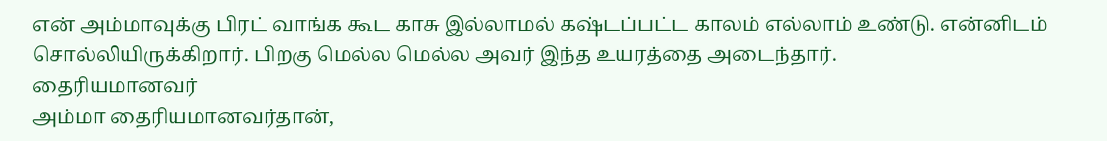என் அம்மாவுக்கு பிரட் வாங்க கூட காசு இல்லாமல் கஷ்டப்பட்ட காலம் எல்லாம் உண்டு. என்னிடம் சொல்லியிருக்கிறார். பிறகு மெல்ல மெல்ல அவர் இந்த உயரத்தை அடைந்தார்.
தைரியமானவர்
அம்மா தைரியமானவர்தான்,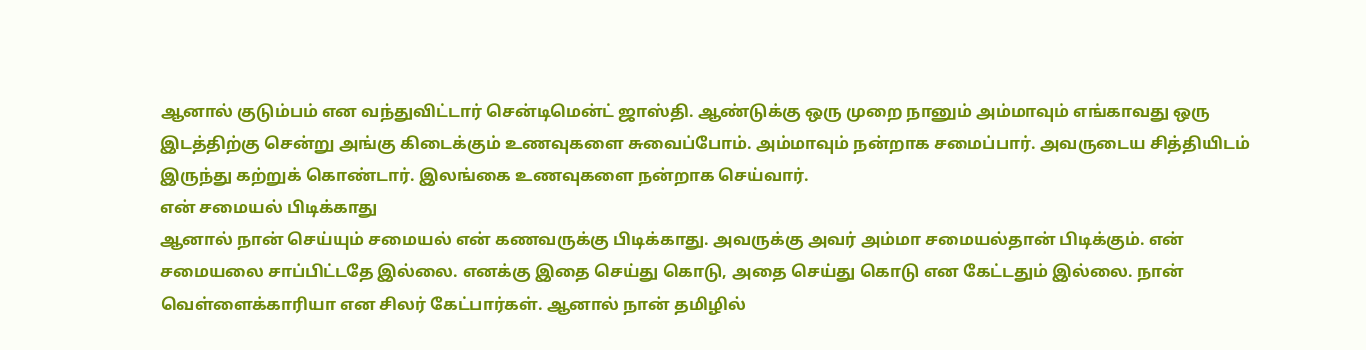ஆனால் குடும்பம் என வந்துவிட்டார் சென்டிமென்ட் ஜாஸ்தி. ஆண்டுக்கு ஒரு முறை நானும் அம்மாவும் எங்காவது ஒரு இடத்திற்கு சென்று அங்கு கிடைக்கும் உணவுகளை சுவைப்போம். அம்மாவும் நன்றாக சமைப்பார். அவருடைய சித்தியிடம் இருந்து கற்றுக் கொண்டார். இலங்கை உணவுகளை நன்றாக செய்வார்.
என் சமையல் பிடிக்காது
ஆனால் நான் செய்யும் சமையல் என் கணவருக்கு பிடிக்காது. அவருக்கு அவர் அம்மா சமையல்தான் பிடிக்கும். என் சமையலை சாப்பிட்டதே இல்லை. எனக்கு இதை செய்து கொடு, அதை செய்து கொடு என கேட்டதும் இல்லை. நான் வெள்ளைக்காரியா என சிலர் கேட்பார்கள். ஆனால் நான் தமிழில்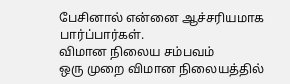பேசினால் என்னை ஆச்சரியமாக பார்ப்பார்கள்.
விமான நிலைய சம்பவம்
ஒரு முறை விமான நிலையத்தில்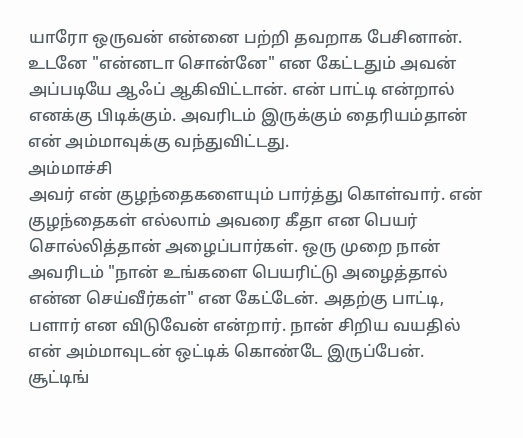யாரோ ஒருவன் என்னை பற்றி தவறாக பேசினான். உடனே "என்னடா சொன்னே" என கேட்டதும் அவன் அப்படியே ஆஃப் ஆகிவிட்டான். என் பாட்டி என்றால் எனக்கு பிடிக்கும். அவரிடம் இருக்கும் தைரியம்தான் என் அம்மாவுக்கு வந்துவிட்டது.
அம்மாச்சி
அவர் என் குழந்தைகளையும் பார்த்து கொள்வார். என் குழந்தைகள் எல்லாம் அவரை கீதா என பெயர் சொல்லித்தான் அழைப்பார்கள். ஒரு முறை நான் அவரிடம் "நான் உங்களை பெயரிட்டு அழைத்தால் என்ன செய்வீர்கள்" என கேட்டேன். அதற்கு பாட்டி, பளார் என விடுவேன் என்றார். நான் சிறிய வயதில் என் அம்மாவுடன் ஒட்டிக் கொண்டே இருப்பேன். சூட்டிங்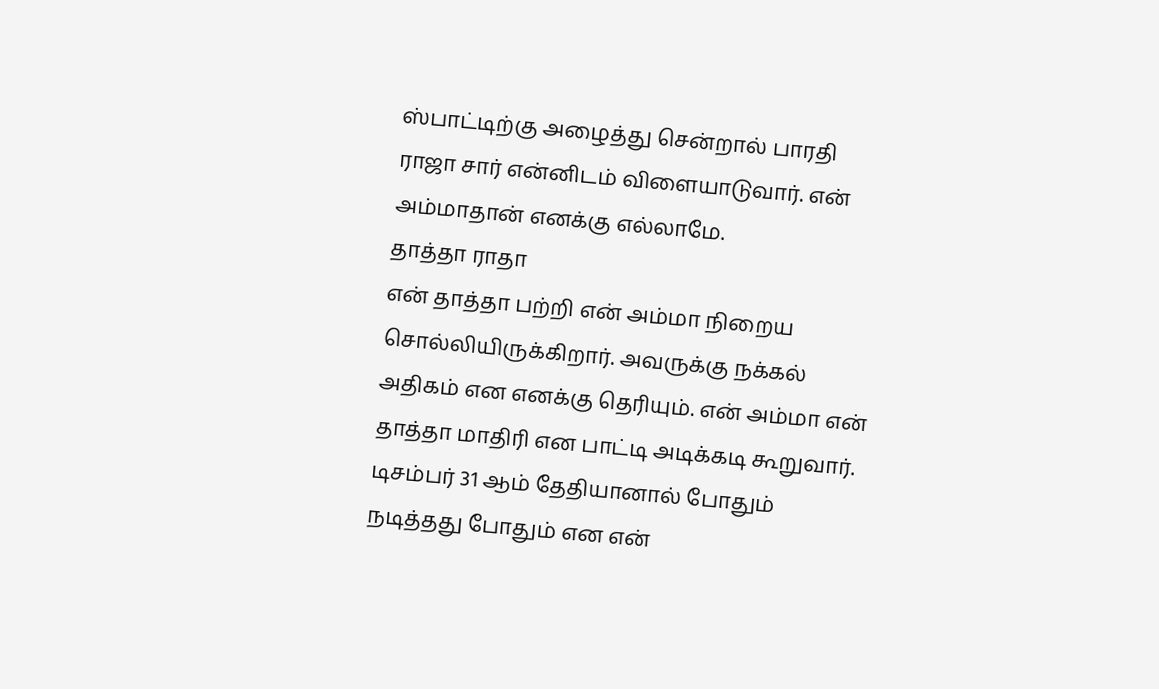ஸ்பாட்டிற்கு அழைத்து சென்றால் பாரதி ராஜா சார் என்னிடம் விளையாடுவார். என் அம்மாதான் எனக்கு எல்லாமே.
தாத்தா ராதா
என் தாத்தா பற்றி என் அம்மா நிறைய சொல்லியிருக்கிறார். அவருக்கு நக்கல் அதிகம் என எனக்கு தெரியும். என் அம்மா என் தாத்தா மாதிரி என பாட்டி அடிக்கடி கூறுவார். டிசம்பர் 31 ஆம் தேதியானால் போதும் நடித்தது போதும் என என்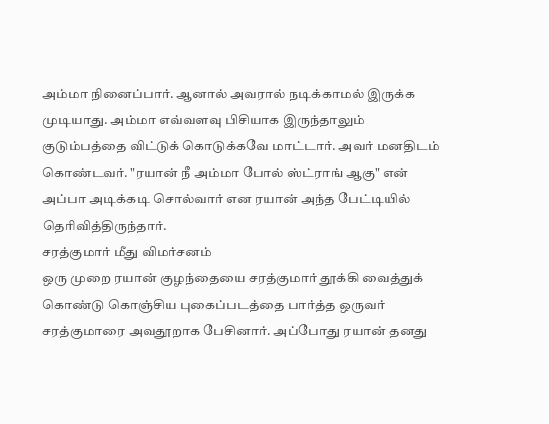அம்மா நினைப்பார். ஆனால் அவரால் நடிக்காமல் இருக்க முடியாது. அம்மா எவ்வளவு பிசியாக இருந்தாலும் குடும்பத்தை விட்டுக் கொடுக்கவே மாட்டார். அவர் மனதிடம் கொண்டவர். "ரயான் நீ அம்மா போல் ஸ்ட்ராங் ஆகு" என் அப்பா அடிக்கடி சொல்வார் என ரயான் அந்த பேட்டியில் தெரிவித்திருந்தார்.
சரத்குமார் மீது விமர்சனம்
ஒரு முறை ரயான் குழந்தையை சரத்குமார் தூக்கி வைத்துக் கொண்டு கொஞ்சிய புகைப்படத்தை பார்த்த ஒருவர் சரத்குமாரை அவதூறாக பேசினார். அப்போது ரயான் தனது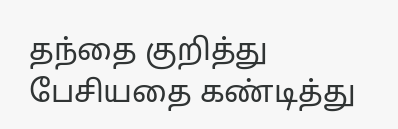தந்தை குறித்து பேசியதை கண்டித்து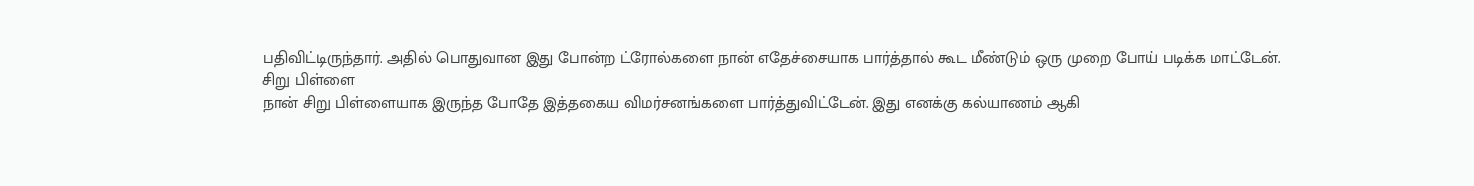பதிவிட்டிருந்தார். அதில் பொதுவான இது போன்ற ட்ரோல்களை நான் எதேச்சையாக பார்த்தால் கூட மீண்டும் ஒரு முறை போய் படிக்க மாட்டேன்.
சிறு பிள்ளை
நான் சிறு பிள்ளையாக இருந்த போதே இத்தகைய விமர்சனங்களை பார்த்துவிட்டேன். இது எனக்கு கல்யாணம் ஆகி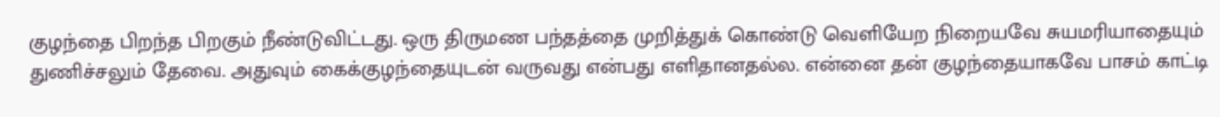குழந்தை பிறந்த பிறகும் நீண்டுவிட்டது. ஒரு திருமண பந்தத்தை முறித்துக் கொண்டு வெளியேற நிறையவே சுயமரியாதையும் துணிச்சலும் தேவை. அதுவும் கைக்குழந்தையுடன் வருவது என்பது எளிதானதல்ல. என்னை தன் குழந்தையாகவே பாசம் காட்டி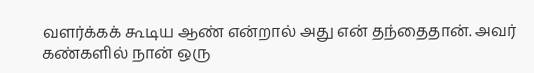வளர்க்கக் கூடிய ஆண் என்றால் அது என் தந்தைதான். அவர் கண்களில் நான் ஒரு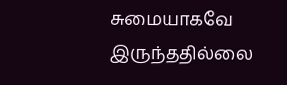சுமையாகவே இருந்ததில்லை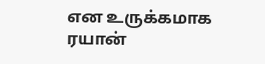என உருக்கமாக ரயான்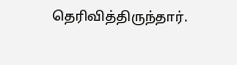தெரிவித்திருந்தார்.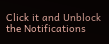Click it and Unblock the Notifications